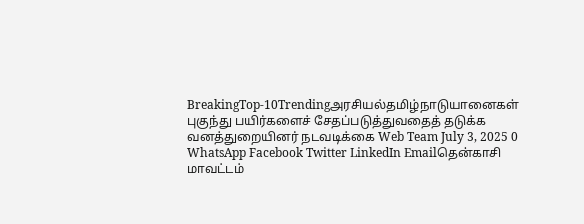BreakingTop-10Trendingஅரசியல்தமிழ்நாடுயானைகள் புகுந்து பயிர்களைச் சேதப்படுத்துவதைத் தடுக்க வனத்துறையினர் நடவடிக்கை Web Team July 3, 2025 0 WhatsApp Facebook Twitter LinkedIn Emailதென்காசி மாவட்டம்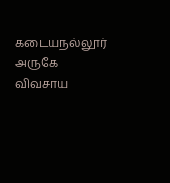கடையநல்லூர் அருகே விவசாய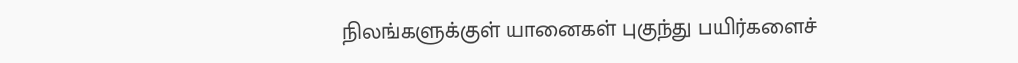நிலங்களுக்குள் யானைகள் புகுந்து பயிர்களைச்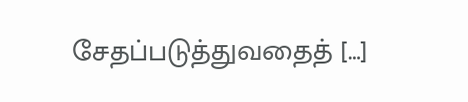சேதப்படுத்துவதைத் […]